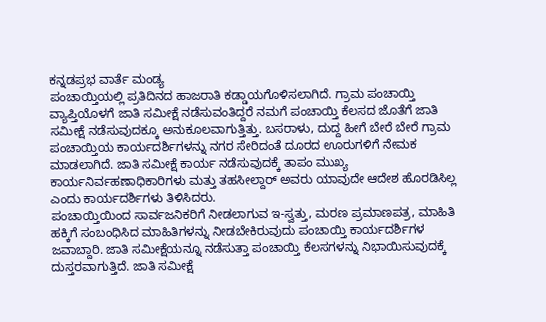ಕನ್ನಡಪ್ರಭ ವಾರ್ತೆ ಮಂಡ್ಯ
ಪಂಚಾಯ್ತಿಯಲ್ಲಿ ಪ್ರತಿದಿನದ ಹಾಜರಾತಿ ಕಡ್ಡಾಯಗೊಳಿಸಲಾಗಿದೆ. ಗ್ರಾಮ ಪಂಚಾಯ್ತಿ ವ್ಯಾಪ್ತಿಯೊಳಗೆ ಜಾತಿ ಸಮೀಕ್ಷೆ ನಡೆಸುವಂತಿದ್ದರೆ ನಮಗೆ ಪಂಚಾಯ್ತಿ ಕೆಲಸದ ಜೊತೆಗೆ ಜಾತಿ ಸಮೀಕ್ಷೆ ನಡೆಸುವುದಕ್ಕೂ ಅನುಕೂಲವಾಗುತ್ತಿತ್ತು. ಬಸರಾಳು, ದುದ್ದ ಹೀಗೆ ಬೇರೆ ಬೇರೆ ಗ್ರಾಮ ಪಂಚಾಯ್ತಿಯ ಕಾರ್ಯದರ್ಶಿಗಳನ್ನು ನಗರ ಸೇರಿದಂತೆ ದೂರದ ಊರುಗಳಿಗೆ ನೇಮಕ ಮಾಡಲಾಗಿದೆ. ಜಾತಿ ಸಮೀಕ್ಷೆ ಕಾರ್ಯ ನಡೆಸುವುದಕ್ಕೆ ತಾಪಂ ಮುಖ್ಯ ಕಾರ್ಯನಿರ್ವಹಣಾಧಿಕಾರಿಗಳು ಮತ್ತು ತಹಸೀಲ್ದಾರ್ ಅವರು ಯಾವುದೇ ಆದೇಶ ಹೊರಡಿಸಿಲ್ಲ ಎಂದು ಕಾರ್ಯದರ್ಶಿಗಳು ತಿಳಿಸಿದರು.
ಪಂಚಾಯ್ತಿಯಿಂದ ಸಾರ್ವಜನಿಕರಿಗೆ ನೀಡಲಾಗುವ ಇ-ಸ್ವತ್ತು, ಮರಣ ಪ್ರಮಾಣಪತ್ರ, ಮಾಹಿತಿ ಹಕ್ಕಿಗೆ ಸಂಬಂಧಿಸಿದ ಮಾಹಿತಿಗಳನ್ನು ನೀಡಬೇಕಿರುವುದು ಪಂಚಾಯ್ತಿ ಕಾರ್ಯದರ್ಶಿಗಳ ಜವಾಬ್ದಾರಿ. ಜಾತಿ ಸಮೀಕ್ಷೆಯನ್ನೂ ನಡೆಸುತ್ತಾ ಪಂಚಾಯ್ತಿ ಕೆಲಸಗಳನ್ನು ನಿಭಾಯಿಸುವುದಕ್ಕೆ ದುಸ್ತರವಾಗುತ್ತಿದೆ. ಜಾತಿ ಸಮೀಕ್ಷೆ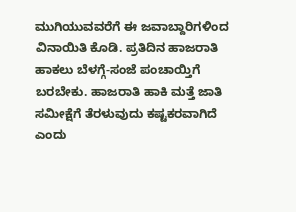ಮುಗಿಯುವವರೆಗೆ ಈ ಜವಾಬ್ದಾರಿಗಳಿಂದ ವಿನಾಯಿತಿ ಕೊಡಿ. ಪ್ರತಿದಿನ ಹಾಜರಾತಿ ಹಾಕಲು ಬೆಳಗ್ಗೆ-ಸಂಜೆ ಪಂಚಾಯ್ತಿಗೆ ಬರಬೇಕು. ಹಾಜರಾತಿ ಹಾಕಿ ಮತ್ತೆ ಜಾತಿ ಸಮೀಕ್ಷೆಗೆ ತೆರಳುವುದು ಕಷ್ಟಕರವಾಗಿದೆ ಎಂದು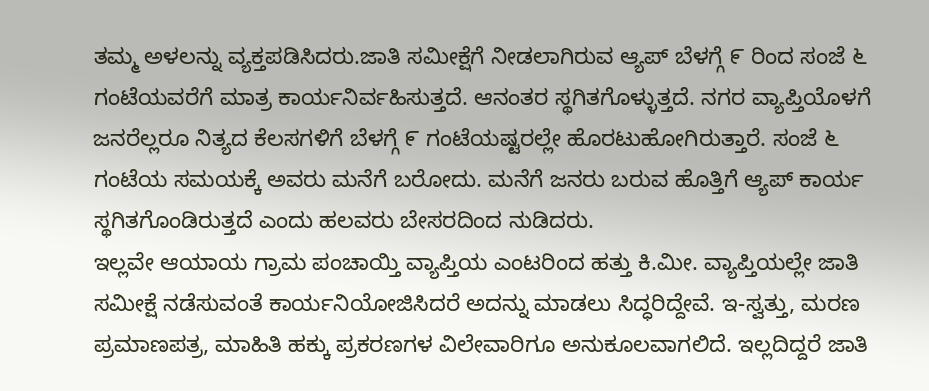ತಮ್ಮ ಅಳಲನ್ನು ವ್ಯಕ್ತಪಡಿಸಿದರು.ಜಾತಿ ಸಮೀಕ್ಷೆಗೆ ನೀಡಲಾಗಿರುವ ಆ್ಯಪ್ ಬೆಳಗ್ಗೆ ೯ ರಿಂದ ಸಂಜೆ ೬ ಗಂಟೆಯವರೆಗೆ ಮಾತ್ರ ಕಾರ್ಯನಿರ್ವಹಿಸುತ್ತದೆ. ಆನಂತರ ಸ್ಥಗಿತಗೊಳ್ಳುತ್ತದೆ. ನಗರ ವ್ಯಾಪ್ತಿಯೊಳಗೆ ಜನರೆಲ್ಲರೂ ನಿತ್ಯದ ಕೆಲಸಗಳಿಗೆ ಬೆಳಗ್ಗೆ ೯ ಗಂಟೆಯಷ್ಟರಲ್ಲೇ ಹೊರಟುಹೋಗಿರುತ್ತಾರೆ. ಸಂಜೆ ೬ ಗಂಟೆಯ ಸಮಯಕ್ಕೆ ಅವರು ಮನೆಗೆ ಬರೋದು. ಮನೆಗೆ ಜನರು ಬರುವ ಹೊತ್ತಿಗೆ ಆ್ಯಪ್ ಕಾರ್ಯ ಸ್ಥಗಿತಗೊಂಡಿರುತ್ತದೆ ಎಂದು ಹಲವರು ಬೇಸರದಿಂದ ನುಡಿದರು.
ಇಲ್ಲವೇ ಆಯಾಯ ಗ್ರಾಮ ಪಂಚಾಯ್ತಿ ವ್ಯಾಪ್ತಿಯ ಎಂಟರಿಂದ ಹತ್ತು ಕಿ.ಮೀ. ವ್ಯಾಪ್ತಿಯಲ್ಲೇ ಜಾತಿ ಸಮೀಕ್ಷೆ ನಡೆಸುವಂತೆ ಕಾರ್ಯನಿಯೋಜಿಸಿದರೆ ಅದನ್ನು ಮಾಡಲು ಸಿದ್ಧರಿದ್ದೇವೆ. ಇ-ಸ್ವತ್ತು, ಮರಣ ಪ್ರಮಾಣಪತ್ರ, ಮಾಹಿತಿ ಹಕ್ಕು ಪ್ರಕರಣಗಳ ವಿಲೇವಾರಿಗೂ ಅನುಕೂಲವಾಗಲಿದೆ. ಇಲ್ಲದಿದ್ದರೆ ಜಾತಿ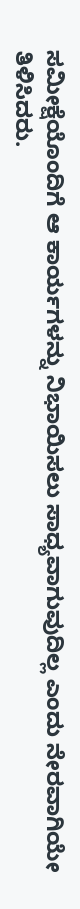ಸಮೀಕ್ಷೆಯೊಂದಿಗೆ ಆ ಕಾರ್ಯಗಳನ್ನು ನಿಭಾಯಿಸಲು ಸಾಧ್ಯವಾಗುವುದಿಲ್ಲ ಎಂದು ನೇರವಾಗಿಯೇ ತಿಳಿಸಿದರು.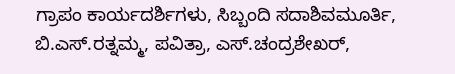ಗ್ರಾಪಂ ಕಾರ್ಯದರ್ಶಿಗಳು, ಸಿಬ್ಬಂದಿ ಸದಾಶಿವಮೂರ್ತಿ, ಬಿ.ಎಸ್.ರತ್ನಮ್ಮ, ಪವಿತ್ರಾ, ಎಸ್.ಚಂದ್ರಶೇಖರ್,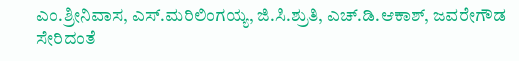ಎಂ.ಶ್ರೀನಿವಾಸ, ಎಸ್.ಮರಿಲಿಂಗಯ್ಯ, ಜಿ.ಸಿ.ಶ್ರುತಿ, ಎಚ್.ಡಿ.ಆಕಾಶ್, ಜವರೇಗೌಡ ಸೇರಿದಂತೆ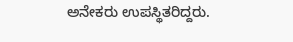ಅನೇಕರು ಉಪಸ್ಥಿತರಿದ್ದರು.